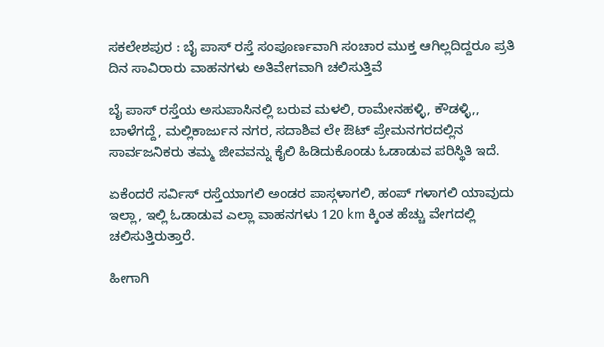ಸಕಲೇಶಪುರ : ಬೈ ಪಾಸ್ ರಸ್ತೆ ಸಂಪೂರ್ಣವಾಗಿ ಸಂಚಾರ ಮುಕ್ತ ಆಗಿಲ್ಲದಿದ್ದರೂ ಪ್ರತಿ ದಿನ ಸಾವಿರಾರು ವಾಹನಗಳು ಅತಿವೇಗವಾಗಿ ಚಲಿಸುತ್ತಿವೆ

ಬೈ ಪಾಸ್ ರಸ್ತೆಯ ಅಸುಪಾಸಿನಲ್ಲಿ ಬರುವ ಮಳಲಿ, ರಾಮೇನಹಳ್ಳಿ, ಕೌಡಳ್ಳಿ,, ಬಾಳೆಗದ್ದೆ, ಮಲ್ಲಿಕಾರ್ಜುನ ನಗರ, ಸದಾಶಿವ ಲೇ ಔಟ್ ಪ್ರೇಮನಗರದಲ್ಲಿನ ಸಾರ್ವಜನಿಕರು ತಮ್ಮ ಜೀವವನ್ನು ಕೈಲಿ ಹಿಡಿದುಕೊಂಡು ಓಡಾಡುವ ಪರಿಸ್ಥಿತಿ ಇದೆ.

ಏಕೆಂದರೆ ಸರ್ವಿಸ್ ರಸ್ತೆಯಾಗಲಿ ಅಂಡರ ಪಾಸ್ಗಳಾಗಲಿ, ಹಂಪ್ ಗಳಾಗಲಿ ಯಾವುದು ಇಲ್ಲಾ, ಇಲ್ಲಿ ಓಡಾಡುವ ಎಲ್ಲಾ ವಾಹನಗಳು 120 km ಕ್ಕಿಂತ ಹೆಚ್ಚು ವೇಗದಲ್ಲಿ ಚಲಿಸುತ್ತಿರುತ್ತಾರೆ.

ಹೀಗಾಗಿ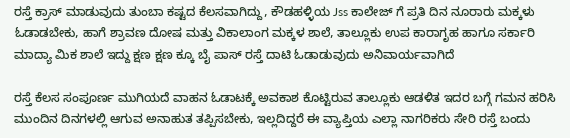ರಸ್ತೆ ಕ್ರಾಸ್ ಮಾಡುವುದು ತುಂಬಾ ಕಷ್ಟದ ಕೆಲಸವಾಗಿದ್ದು, ಕೌಡಹಳ್ಳಿಯ Jss ಕಾಲೇಜ್ ಗೆ ಪ್ರತಿ ದಿನ ನೂರಾರು ಮಕ್ಕಳು ಓಡಾಡಬೇಕು, ಹಾಗೆ ಶ್ರಾವಣ ದೋಷ ಮತ್ತು ವಿಕಾಲಾಂಗ ಮಕ್ಕಳ ಶಾಲೆ, ತಾಲ್ಲೂಕು ಉಪ ಕಾರಾಗೃಹ ಹಾಗೂ ಸರ್ಕಾರಿ ಮಾದ್ಯಾ ಮಿಕ ಶಾಲೆ ಇದ್ದು ಕ್ಷಣ ಕ್ಷಣ ಕ್ಕೂ ಬೈ ಪಾಸ್ ರಸ್ತೆ ದಾಟಿ ಓಡಾಡುವುದು ಅನಿವಾರ್ಯವಾಗಿದೆ

ರಸ್ತೆ ಕೆಲಸ ಸಂಪೂರ್ಣ ಮುಗಿಯದೆ ವಾಹನ ಓಡಾಟಕ್ಕೆ ಅವಕಾಶ ಕೊಟ್ಟಿರುವ ತಾಲ್ಲೂಕು ಆಡಳಿತ ಇದರ ಬಗ್ಗೆ ಗಮನ ಹರಿಸಿ ಮುಂದಿನ ದಿನಗಳಲ್ಲಿ ಆಗುವ ಅನಾಹುತ ತಪ್ಪಿಸಬೇಕು, ಇಲ್ಲದಿದ್ದರೆ ಈ ವ್ಯಾಪ್ತಿಯ ಎಲ್ಲಾ ನಾಗರಿಕರು ಸೇರಿ ರಸ್ತೆ ಬಂದು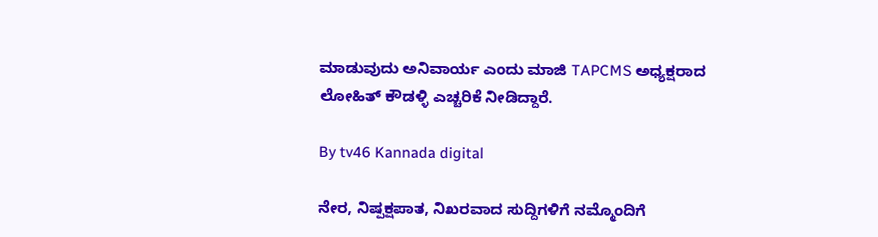ಮಾಡುವುದು ಅನಿವಾರ್ಯ ಎಂದು ಮಾಜಿ TAPCMS ಅಧ್ಯಕ್ಷರಾದ ಲೋಹಿತ್ ಕೌಡಳ್ಳಿ ಎಚ್ಚರಿಕೆ ನೀಡಿದ್ದಾರೆ.

By tv46 Kannada digital

ನೇರ, ನಿಷ್ಪಕ್ಷಪಾತ, ನಿಖರವಾದ ಸುದ್ದಿಗಳಿಗೆ ನಮ್ಮೊಂದಿಗೆ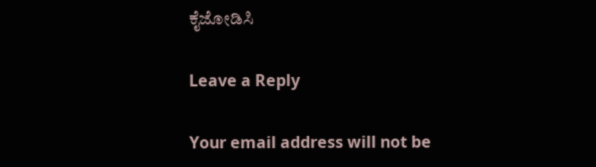ಕೈಜೋಡಿಸಿ

Leave a Reply

Your email address will not be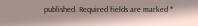published. Required fields are marked *